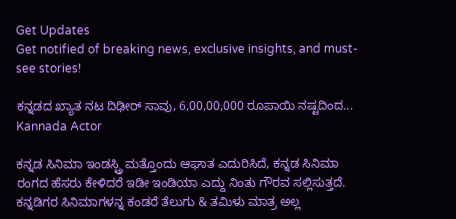Get Updates
Get notified of breaking news, exclusive insights, and must-see stories!

ಕನ್ನಡದ ಖ್ಯಾತ ನಟ ದಿಢೀರ್ ಸಾವು, 6,00,00,000 ರೂಪಾಯಿ ನಷ್ಟದಿಂದ... Kannada Actor

ಕನ್ನಡ ಸಿನಿಮಾ ಇಂಡಸ್ಟ್ರಿ ಮತ್ತೊಂದು ಆಘಾತ ಎದುರಿಸಿದೆ, ಕನ್ನಡ ಸಿನಿಮಾ ರಂಗದ ಹೆಸರು ಕೇಳಿದರೆ ಇಡೀ ಇಂಡಿಯಾ ಎದ್ದು ನಿಂತು ಗೌರವ ಸಲ್ಲಿಸುತ್ತದೆ. ಕನ್ನಡಿಗರ ಸಿನಿಮಾಗಳನ್ನ ಕಂಡರೆ ತೆಲುಗು & ತಮಿಳು ಮಾತ್ರ ಅಲ್ಲ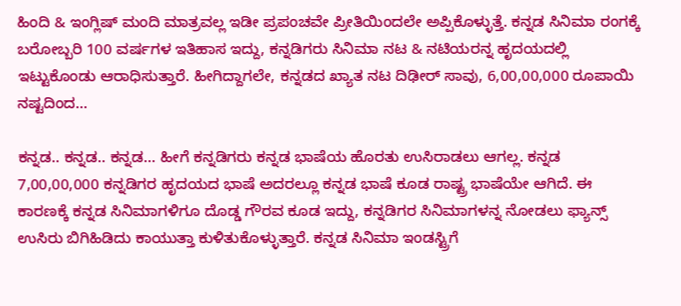ಹಿಂದಿ & ಇಂಗ್ಲಿಷ್ ಮಂದಿ ಮಾತ್ರವಲ್ಲ ಇಡೀ ಪ್ರಪಂಚವೇ ಪ್ರೀತಿಯಿಂದಲೇ ಅಪ್ಪಿಕೊಳ್ಳುತ್ತೆ. ಕನ್ನಡ ಸಿನಿಮಾ ರಂಗಕ್ಕೆ ಬರೋಬ್ಬರಿ 100 ವರ್ಷಗಳ ಇತಿಹಾಸ ಇದ್ದು, ಕನ್ನಡಿಗರು ಸಿನಿಮಾ ನಟ & ನಟಿಯರನ್ನ ಹೃದಯದಲ್ಲಿ ಇಟ್ಟುಕೊಂಡು ಆರಾಧಿಸುತ್ತಾರೆ. ಹೀಗಿದ್ದಾಗಲೇ, ಕನ್ನಡದ ಖ್ಯಾತ ನಟ ದಿಢೀರ್ ಸಾವು, 6,00,00,000 ರೂಪಾಯಿ ನಷ್ಟದಿಂದ...

ಕನ್ನಡ.. ಕನ್ನಡ.. ಕನ್ನಡ... ಹೀಗೆ ಕನ್ನಡಿಗರು ಕನ್ನಡ ಭಾಷೆಯ ಹೊರತು ಉಸಿರಾಡಲು ಆಗಲ್ಲ. ಕನ್ನಡ 7,00,00,000 ಕನ್ನಡಿಗರ ಹೃದಯದ ಭಾಷೆ ಅದರಲ್ಲೂ ಕನ್ನಡ ಭಾಷೆ ಕೂಡ ರಾಷ್ಟ್ರ ಭಾಷೆಯೇ ಆಗಿದೆ. ಈ ಕಾರಣಕ್ಕೆ ಕನ್ನಡ ಸಿನಿಮಾಗಳಿಗೂ ದೊಡ್ಡ ಗೌರವ ಕೂಡ ಇದ್ದು, ಕನ್ನಡಿಗರ ಸಿನಿಮಾಗಳನ್ನ ನೋಡಲು ಫ್ಯಾನ್ಸ್ ಉಸಿರು ಬಿಗಿಹಿಡಿದು ಕಾಯುತ್ತಾ ಕುಳಿತುಕೊಳ್ಳುತ್ತಾರೆ. ಕನ್ನಡ ಸಿನಿಮಾ ಇಂಡಸ್ಟ್ರಿಗೆ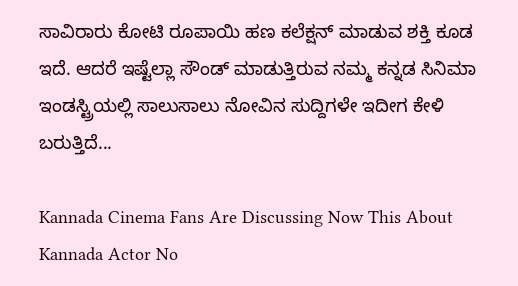ಸಾವಿರಾರು ಕೋಟಿ ರೂಪಾಯಿ ಹಣ ಕಲೆಕ್ಷನ್ ಮಾಡುವ ಶಕ್ತಿ ಕೂಡ ಇದೆ. ಆದರೆ ಇಷ್ಟೆಲ್ಲಾ ಸೌಂಡ್ ಮಾಡುತ್ತಿರುವ ನಮ್ಮ ಕನ್ನಡ ಸಿನಿಮಾ ಇಂಡಸ್ಟ್ರಿಯಲ್ಲಿ ಸಾಲುಸಾಲು ನೋವಿನ ಸುದ್ದಿಗಳೇ ಇದೀಗ ಕೇಳಿ ಬರುತ್ತಿದೆ...

Kannada Cinema Fans Are Discussing Now This About Kannada Actor No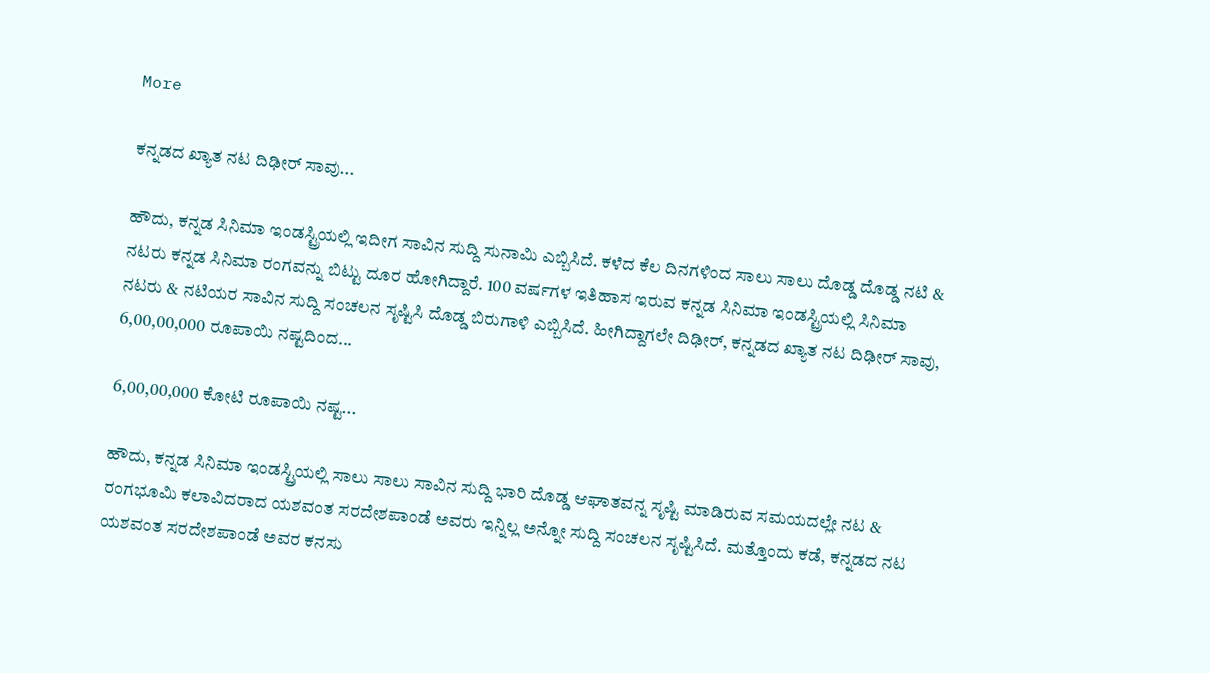More

ಕನ್ನಡದ ಖ್ಯಾತ ನಟ ದಿಢೀರ್ ಸಾವು...

ಹೌದು, ಕನ್ನಡ ಸಿನಿಮಾ ಇಂಡಸ್ಟ್ರಿಯಲ್ಲಿ ಇದೀಗ ಸಾವಿನ ಸುದ್ದಿ ಸುನಾಮಿ ಎಬ್ಬಿಸಿದೆ. ಕಳೆದ ಕೆಲ ದಿನಗಳಿಂದ ಸಾಲು ಸಾಲು ದೊಡ್ಡ ದೊಡ್ಡ ನಟಿ & ನಟರು ಕನ್ನಡ ಸಿನಿಮಾ ರಂಗವನ್ನು ಬಿಟ್ಟು ದೂರ ಹೋಗಿದ್ದಾರೆ. 100 ವರ್ಷಗಳ ಇತಿಹಾಸ ಇರುವ ಕನ್ನಡ ಸಿನಿಮಾ ಇಂಡಸ್ಟ್ರಿಯಲ್ಲಿ ಸಿನಿಮಾ ನಟರು & ನಟಿಯರ ಸಾವಿನ ಸುದ್ದಿ ಸಂಚಲನ ಸೃಷ್ಟಿಸಿ ದೊಡ್ಡ ಬಿರುಗಾಳಿ ಎಬ್ಬಿಸಿದೆ. ಹೀಗಿದ್ದಾಗಲೇ ದಿಢೀರ್, ಕನ್ನಡದ ಖ್ಯಾತ ನಟ ದಿಢೀರ್ ಸಾವು, 6,00,00,000 ರೂಪಾಯಿ ನಷ್ಟದಿಂದ...

6,00,00,000 ಕೋಟಿ ರೂಪಾಯಿ ನಷ್ಟ...

ಹೌದು, ಕನ್ನಡ ಸಿನಿಮಾ ಇಂಡಸ್ಟ್ರಿಯಲ್ಲಿ ಸಾಲು ಸಾಲು ಸಾವಿನ ಸುದ್ದಿ ಭಾರಿ ದೊಡ್ಡ ಆಘಾತವನ್ನ ಸೃಷ್ಟಿ ಮಾಡಿರುವ ಸಮಯದಲ್ಲೇ ನಟ & ರಂಗಭೂಮಿ ಕಲಾವಿದರಾದ ಯಶವಂತ ಸರದೇಶಪಾಂಡೆ ಅವರು ಇನ್ನಿಲ್ಲ ಅನ್ನೋ ಸುದ್ದಿ ಸಂಚಲನ ಸೃಷ್ಟಿಸಿದೆ. ಮತ್ತೊಂದು ಕಡೆ, ಕನ್ನಡದ ನಟ ಯಶವಂತ ಸರದೇಶಪಾಂಡೆ ಅವರ ಕನಸು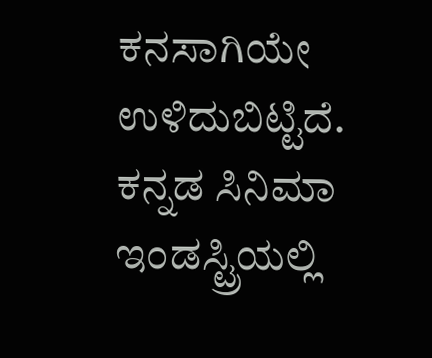ಕನಸಾಗಿಯೇ ಉಳಿದುಬಿಟ್ಟಿದೆ. ಕನ್ನಡ ಸಿನಿಮಾ ಇಂಡಸ್ಟ್ರಿಯಲ್ಲಿ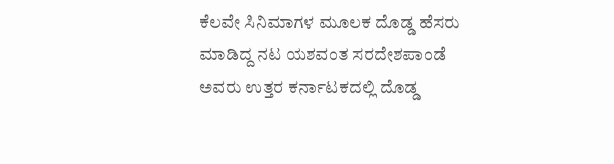ಕೆಲವೇ ಸಿನಿಮಾಗಳ ಮೂಲಕ ದೊಡ್ಡ ಹೆಸರು ಮಾಡಿದ್ದ ನಟ ಯಶವಂತ ಸರದೇಶಪಾಂಡೆ ಅವರು ಉತ್ತರ ಕರ್ನಾಟಕದಲ್ಲಿ ದೊಡ್ಡ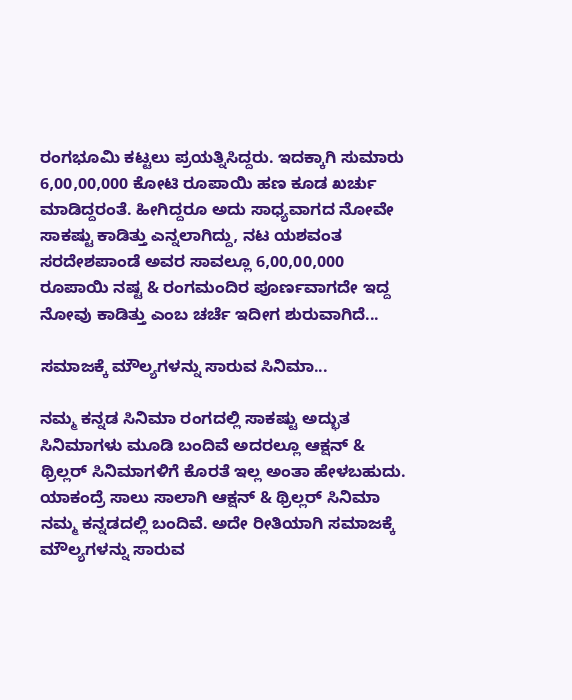ರಂಗಭೂಮಿ ಕಟ್ಟಲು ಪ್ರಯತ್ನಿಸಿದ್ದರು. ಇದಕ್ಕಾಗಿ ಸುಮಾರು 6,00,00,000 ಕೋಟಿ ರೂಪಾಯಿ ಹಣ ಕೂಡ ಖರ್ಚು ಮಾಡಿದ್ದರಂತೆ. ಹೀಗಿದ್ದರೂ ಅದು ಸಾಧ್ಯವಾಗದ ನೋವೇ ಸಾಕಷ್ಟು ಕಾಡಿತ್ತು ಎನ್ನಲಾಗಿದ್ದು, ನಟ ಯಶವಂತ ಸರದೇಶಪಾಂಡೆ ಅವರ ಸಾವಲ್ಲೂ 6,00,00,000 ರೂಪಾಯಿ ನಷ್ಟ & ರಂಗಮಂದಿರ ಪೂರ್ಣವಾಗದೇ ಇದ್ದ ನೋವು ಕಾಡಿತ್ತು ಎಂಬ ಚರ್ಚೆ ಇದೀಗ ಶುರುವಾಗಿದೆ...

ಸಮಾಜಕ್ಕೆ ಮೌಲ್ಯಗಳನ್ನು ಸಾರುವ ಸಿನಿಮಾ...

ನಮ್ಮ ಕನ್ನಡ ಸಿನಿಮಾ ರಂಗದಲ್ಲಿ ಸಾಕಷ್ಟು ಅದ್ಭುತ ಸಿನಿಮಾಗಳು ಮೂಡಿ ಬಂದಿವೆ ಅದರಲ್ಲೂ ಆಕ್ಷನ್ & ಥ್ರಿಲ್ಲರ್ ಸಿನಿಮಾಗಳಿಗೆ ಕೊರತೆ ಇಲ್ಲ ಅಂತಾ ಹೇಳಬಹುದು. ಯಾಕಂದ್ರೆ ಸಾಲು ಸಾಲಾಗಿ ಆಕ್ಷನ್ & ಥ್ರಿಲ್ಲರ್ ಸಿನಿಮಾ ನಮ್ಮ ಕನ್ನಡದಲ್ಲಿ ಬಂದಿವೆ. ಅದೇ ರೀತಿಯಾಗಿ ಸಮಾಜಕ್ಕೆ ಮೌಲ್ಯಗಳನ್ನು ಸಾರುವ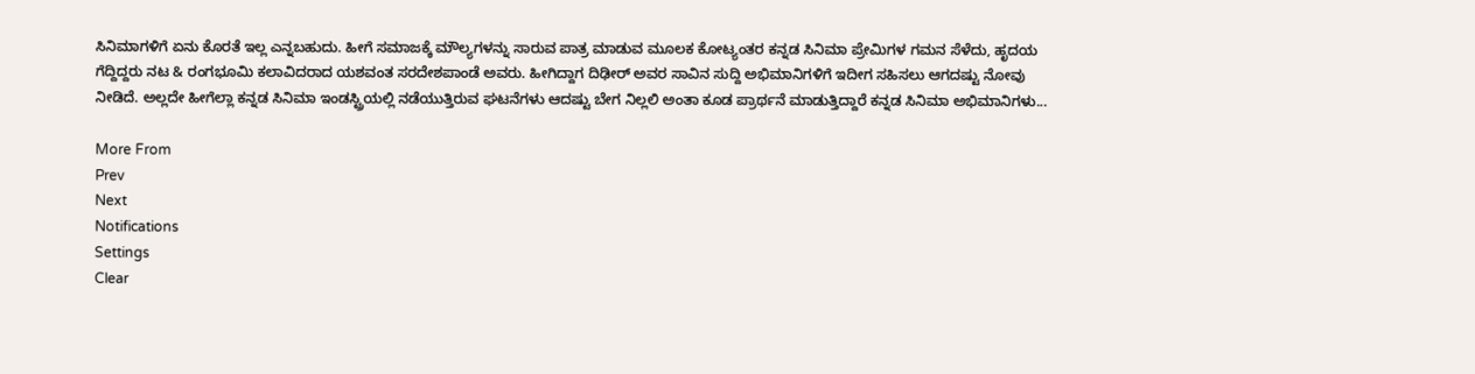ಸಿನಿಮಾಗಳಿಗೆ ಏನು ಕೊರತೆ ಇಲ್ಲ ಎನ್ನಬಹುದು. ಹೀಗೆ ಸಮಾಜಕ್ಕೆ ಮೌಲ್ಯಗಳನ್ನು ಸಾರುವ ಪಾತ್ರ ಮಾಡುವ ಮೂಲಕ ಕೋಟ್ಯಂತರ ಕನ್ನಡ ಸಿನಿಮಾ ಪ್ರೇಮಿಗಳ ಗಮನ ಸೆಳೆದು, ಹೃದಯ ಗೆದ್ದಿದ್ದರು ನಟ & ರಂಗಭೂಮಿ ಕಲಾವಿದರಾದ ಯಶವಂತ ಸರದೇಶಪಾಂಡೆ ಅವರು. ಹೀಗಿದ್ದಾಗ ದಿಢೀರ್ ಅವರ ಸಾವಿನ ಸುದ್ದಿ ಅಭಿಮಾನಿಗಳಿಗೆ ಇದೀಗ ಸಹಿಸಲು ಆಗದಷ್ಟು ನೋವು ನೀಡಿದೆ. ಅಲ್ಲದೇ ಹೀಗೆಲ್ಲಾ ಕನ್ನಡ ಸಿನಿಮಾ ಇಂಡಸ್ಟ್ರಿಯಲ್ಲಿ ನಡೆಯುತ್ತಿರುವ ಘಟನೆಗಳು ಆದಷ್ಟು ಬೇಗ ನಿಲ್ಲಲಿ ಅಂತಾ ಕೂಡ ಪ್ರಾರ್ಥನೆ ಮಾಡುತ್ತಿದ್ದಾರೆ ಕನ್ನಡ ಸಿನಿಮಾ ಅಭಿಮಾನಿಗಳು...

More From
Prev
Next
Notifications
Settings
Clear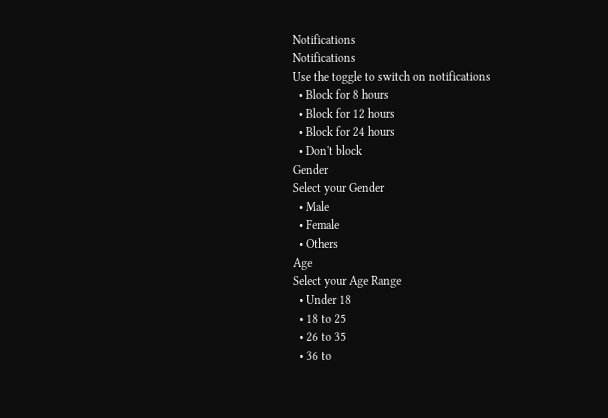Notifications
Notifications
Use the toggle to switch on notifications
  • Block for 8 hours
  • Block for 12 hours
  • Block for 24 hours
  • Don't block
Gender
Select your Gender
  • Male
  • Female
  • Others
Age
Select your Age Range
  • Under 18
  • 18 to 25
  • 26 to 35
  • 36 to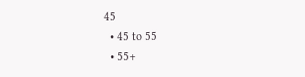45
  • 45 to 55
  • 55+